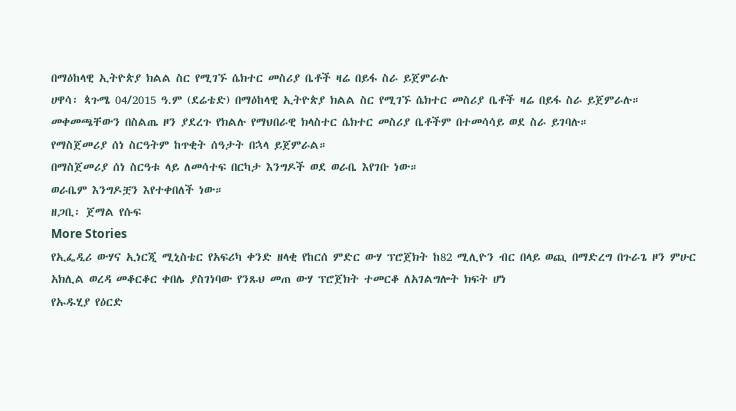በማዕከላዊ ኢትዮጵያ ክልል ስር የሚገኙ ሴክተር መስሪያ ቤቶች ዛሬ በይፋ ስራ ይጀምራሉ
ሀዋሳ፡ ጳጉሜ 04/2015 ዓ.ም (ደሬቴድ) በማዕከላዊ ኢትዮጵያ ክልል ስር የሚገኙ ሴክተር መስሪያ ቤቶች ዛሬ በይፋ ስራ ይጀምራሉ።
መቀመጫቸውን በስልጤ ዞን ያደረጉ የክልሉ የማህበራዊ ክላስተር ሴክተር መስሪያ ቤቶችም በተመሳሳይ ወደ ስራ ይገባሉ።
የማስጀመሪያ ሰነ ስርዓትም ከጥቂት ሰዓታት በኋላ ይጀምራል።
በማስጀመሪያ ሰነ ስርዓቱ ላይ ለመሳተፍ በርካታ እንግዶች ወደ ወራቤ እየገቡ ነው።
ወራቤም እንግዶቿን እየተቀበለች ነው።
ዘጋቢ፡ ጀማል የሱፍ
More Stories
የኢፌዲሪ ውሃና ኢነርጂ ሚኒስቴር የአፍሪካ ቀንድ ዘላቂ የከርሰ ምድር ውሃ ፕሮጀክት ከ82 ሚሊዮን ብር በላይ ወጪ በማድረግ በጉራጌ ዞን ምሁር አክሊል ወረዳ መቆርቆር ቀበሌ ያስገነባው የንጹህ መጠ ውሃ ፕሮጀክት ተመርቆ ለአገልግሎት ክፍት ሆነ
የኡዱሂያ የዕርድ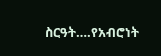ስርዓት….የአብሮነት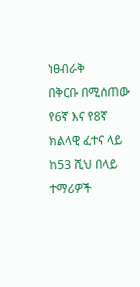ነፀብራቅ
በቅርቡ በሚሰጠው የ6ኛ እና የ8ኛ ክልላዊ ፈተና ላይ ከ53 ሺህ በላይ ተማሪዎች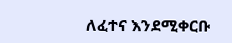ለፈተና እንደሚቀርቡ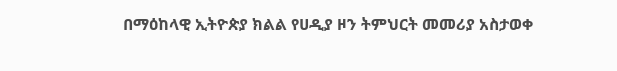በማዕከላዊ ኢትዮጵያ ክልል የሀዲያ ዞን ትምህርት መመሪያ አስታወቀ